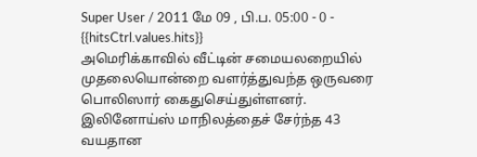Super User / 2011 மே 09 , பி.ப. 05:00 - 0 - {{hitsCtrl.values.hits}}
அமெரிக்காவில் வீட்டின் சமையலறையில் முதலையொன்றை வளர்த்துவந்த ஒருவரை பொலிஸார் கைதுசெய்துள்ளனர்.
இலினோய்ஸ் மாநிலத்தைச் சேர்ந்த 43 வயதான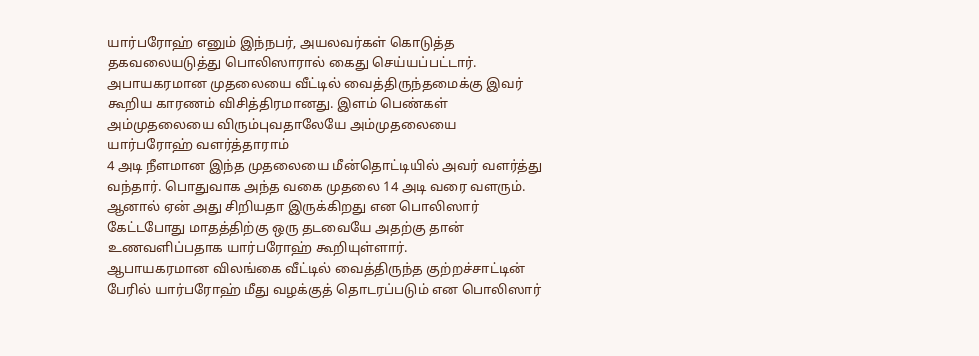யார்பரோஹ் எனும் இந்நபர், அயலவர்கள் கொடுத்த தகவலையடுத்து பொலிஸாரால் கைது செய்யப்பட்டார்.
அபாயகரமான முதலையை வீட்டில் வைத்திருந்தமைக்கு இவர் கூறிய காரணம் விசித்திரமானது. இளம் பெண்கள் அம்முதலையை விரும்புவதாலேயே அம்முதலையை யார்பரோஹ் வளர்த்தாராம்
4 அடி நீளமான இந்த முதலையை மீன்தொட்டியில் அவர் வளர்த்து வந்தார். பொதுவாக அந்த வகை முதலை 14 அடி வரை வளரும். ஆனால் ஏன் அது சிறியதா இருக்கிறது என பொலிஸார் கேட்டபோது மாதத்திற்கு ஒரு தடவையே அதற்கு தான் உணவளிப்பதாக யார்பரோஹ் கூறியுள்ளார்.
ஆபாயகரமான விலங்கை வீட்டில் வைத்திருந்த குற்றச்சாட்டின் பேரில் யார்பரோஹ் மீது வழக்குத் தொடரப்படும் என பொலிஸார்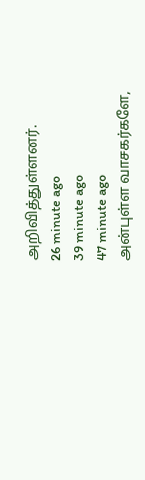அறிவித்துள்ளனர்.
26 minute ago
39 minute ago
47 minute ago
அன்புள்ள வாசகர்களே,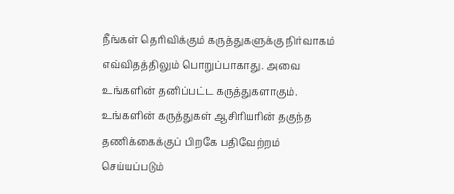நீங்கள் தெரிவிக்கும் கருத்துகளுக்கு நிர்வாகம் எவ்விதத்திலும் பொறுப்பாகாது. அவை உங்களின் தனிப்பட்ட கருத்துகளாகும். உங்களின் கருத்துகள் ஆசிரியரின் தகுந்த தணிக்கைக்குப் பிறகே பதிவேற்றம் செய்யப்படும்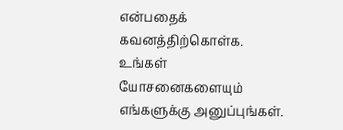என்பதைக் கவனத்திற்கொள்க. உங்கள் யோசனைகளையும் எங்களுக்கு அனுப்புங்கள்.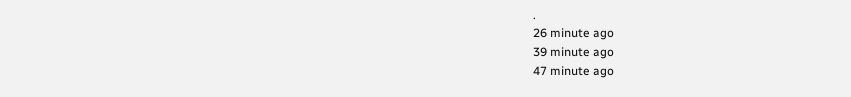.
26 minute ago
39 minute ago
47 minute ago